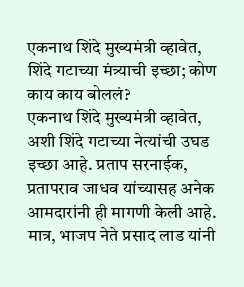एकनाथ शिंदे मुख्यमंत्री व्हावेत, शिंदे गटाच्या मंत्र्याची इच्छा; कोण काय काय बोललं?
एकनाथ शिंदे मुख्यमंत्री व्हावेत, अशी शिंदे गटाच्या नेत्यांची उघड इच्छा आहे. प्रताप सरनाईक, प्रतापराव जाधव यांच्यासह अनेक आमदारांनी ही मागणी केली आहे. मात्र, भाजप नेते प्रसाद लाड यांनी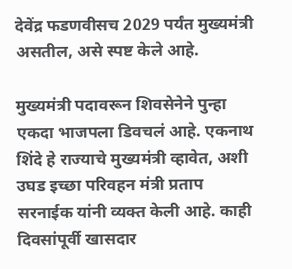देवेंद्र फडणवीसच 2029 पर्यंत मुख्यमंत्री असतील, असे स्पष्ट केले आहे.

मुख्यमंत्री पदावरून शिवसेनेने पुन्हा एकदा भाजपला डिवचलं आहे. एकनाथ शिंदे हे राज्याचे मुख्यमंत्री व्हावेत, अशी उघड इच्छा परिवहन मंत्री प्रताप सरनाईक यांनी व्यक्त केली आहे. काही दिवसांपूर्वी खासदार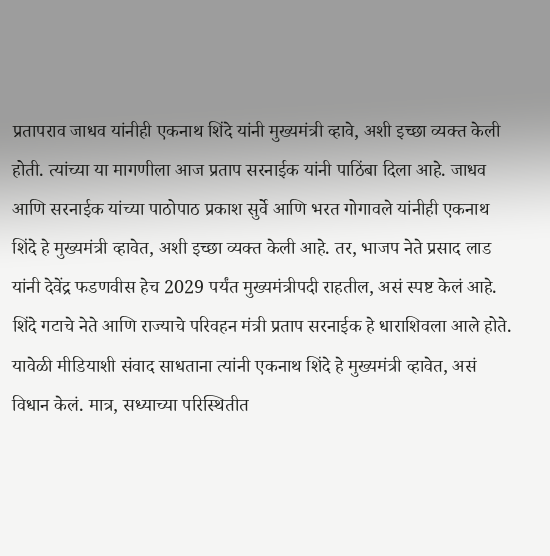प्रतापराव जाधव यांनीही एकनाथ शिंदे यांनी मुख्यमंत्री व्हावे, अशी इच्छा व्यक्त केली होती. त्यांच्या या मागणीला आज प्रताप सरनाईक यांनी पाठिंबा दिला आहे. जाधव आणि सरनाईक यांच्या पाठोपाठ प्रकाश सुर्वे आणि भरत गोगावले यांनीही एकनाथ शिंदे हे मुख्यमंत्री व्हावेत, अशी इच्छा व्यक्त केली आहे. तर, भाजप नेते प्रसाद लाड यांनी देवेंद्र फडणवीस हेच 2029 पर्यंत मुख्यमंत्रीपदी राहतील, असं स्पष्ट केलं आहे.
शिंदे गटाचे नेते आणि राज्याचे परिवहन मंत्री प्रताप सरनाईक हे धाराशिवला आले होते. यावेळी मीडियाशी संवाद साधताना त्यांनी एकनाथ शिंदे हे मुख्यमंत्री व्हावेत, असं विधान केलं. मात्र, सध्याच्या परिस्थितीत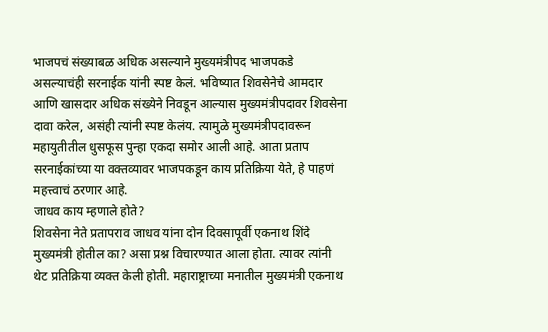भाजपचं संख्याबळ अधिक असल्याने मुख्यमंत्रीपद भाजपकडे असल्याचंही सरनाईक यांनी स्पष्ट केलं. भविष्यात शिवसेनेचे आमदार आणि खासदार अधिक संख्येने निवडून आल्यास मुख्यमंत्रीपदावर शिवसेना दावा करेल, असंही त्यांनी स्पष्ट केलंय. त्यामुळे मुख्यमंत्रीपदावरून महायुतीतील धुसफूस पुन्हा एकदा समोर आली आहे. आता प्रताप सरनाईकांच्या या वक्तव्यावर भाजपकडून काय प्रतिक्रिया येते, हे पाहणं महत्त्वाचं ठरणार आहे.
जाधव काय म्हणाले होते?
शिवसेना नेते प्रतापराव जाधव यांना दोन दिवसापूर्वी एकनाथ शिंदे मुख्यमंत्री होतील का? असा प्रश्न विचारण्यात आला होता. त्यावर त्यांनी थेट प्रतिक्रिया व्यक्त केली होती. महाराष्ट्राच्या मनातील मुख्यमंत्री एकनाथ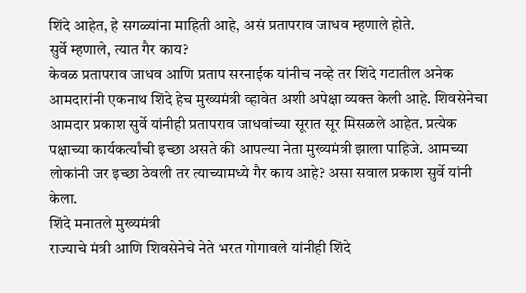शिंदे आहेत, हे सगळ्यांना माहिती आहे, असं प्रतापराव जाधव म्हणाले होते.
सुर्वे म्हणाले, त्यात गैर काय?
केवळ प्रतापराव जाधव आणि प्रताप सरनाईक यांनीच नव्हे तर शिंदे गटातील अनेक आमदारांनी एकनाथ शिंदे हेच मुख्यमंत्री व्हावेत अशी अपेक्षा व्यक्त केली आहे. शिवसेनेचा आमदार प्रकाश सुर्वे यांनीही प्रतापराव जाधवांच्या सूरात सूर मिसळले आहेत. प्रत्येक पक्षाच्या कार्यकर्त्यांची इच्छा असते की आपल्या नेता मुख्यमंत्री झाला पाहिजे. आमच्या लोकांनी जर इच्छा ठेवली तर त्याच्यामध्ये गैर काय आहे? असा सवाल प्रकाश सुर्वे यांनी केला.
शिंदे मनातले मुख्यमंत्री
राज्याचे मंत्री आणि शिवसेनेचे नेते भरत गोगावले यांनीही शिंदे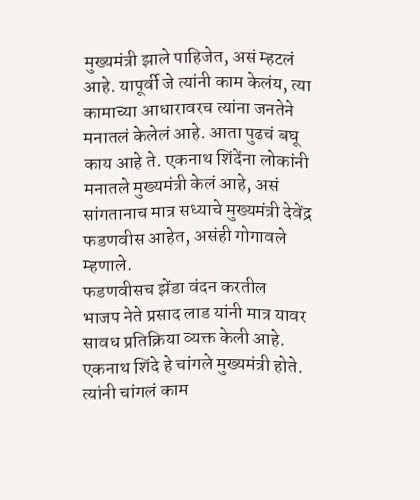मुख्यमंत्री झाले पाहिजेत, असं म्हटलं आहे. यापूर्वी जे त्यांनी काम केलंय, त्या कामाच्या आधारावरच त्यांना जनतेने मनातलं केलेलं आहे. आता पुढचं बघू काय आहे ते. एकनाथ शिंदेंना लोकांनी मनातले मुख्यमंत्री केलं आहे, असं सांगतानाच मात्र सध्याचे मुख्यमंत्री देवेंद्र फडणवीस आहेत, असंही गोगावले म्हणाले.
फडणवीसच झेंडा वंदन करतील
भाजप नेते प्रसाद लाड यांनी मात्र यावर सावध प्रतिक्रिया व्यक्त केली आहे. एकनाथ शिंदे हे चांगले मुख्यमंत्री होते. त्यांनी चांगलं काम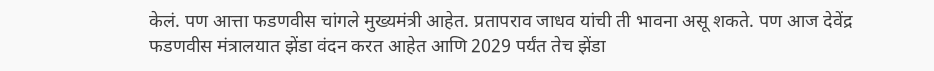केलं. पण आत्ता फडणवीस चांगले मुख्यमंत्री आहेत. प्रतापराव जाधव यांची ती भावना असू शकते. पण आज देवेंद्र फडणवीस मंत्रालयात झेंडा वंदन करत आहेत आणि 2029 पर्यंत तेच झेंडा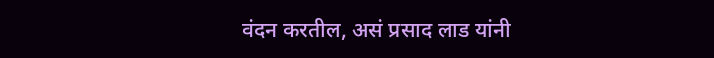वंदन करतील, असं प्रसाद लाड यांनी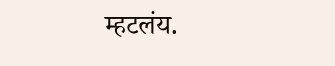म्हटलंय.